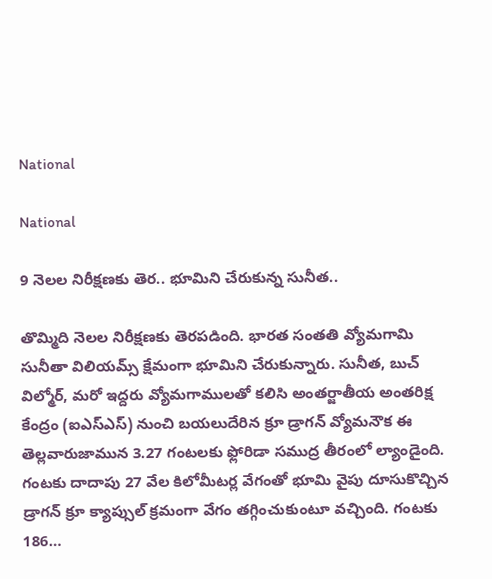National

National

9 నెలల నిరీక్షణకు తెర.. భూమిని చేరుకున్న సునీత..

తొమ్మిది నెలల నిరీక్షణకు తెరపడింది. భారత సంతతి వ్యోమగామి సునీతా విలియమ్స్ క్షేమంగా భూమిని చేరుకున్నారు. సునీత, బుచ్ విల్మోర్‌‌, మరో ఇద్దరు వ్యోమగాములతో కలిసి అంతర్జాతీయ అంతరిక్ష కేంద్రం (ఐఎస్ఎస్) నుంచి బయలుదేరిన క్రూ డ్రాగన్ వ్యోమనౌక ఈ తెల్లవారుజామున 3.27 గంటలకు ఫ్లోరిడా సముద్ర తీరంలో ల్యాండైంది.   గంటకు దాదాపు 27 వేల కిలోమీటర్ల వేగంతో భూమి వైపు దూసుకొచ్చిన డ్రాగన్ క్రూ క్యాప్సుల్ క్రమంగా వేగం తగ్గించుకుంటూ వచ్చింది. గంటకు 186…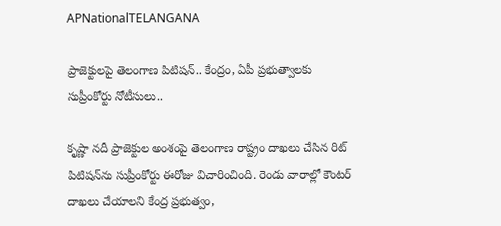APNationalTELANGANA

ప్రాజెక్టులపై తెలంగాణ పిటిషన్.. కేంద్రం, ఏపీ ప్రభుత్వాలకు సుప్రీంకోర్టు నోటీసులు..

కృష్ణా నదీ ప్రాజెక్టుల అంశంపై తెలంగాణ రాష్ట్రం దాఖలు చేసిన రిట్ పిటిషన్‌ను సుప్రీంకోర్టు ఈరోజు విచారించింది. రెండు వారాల్లో కౌంటర్ దాఖలు చేయాలని కేంద్ర ప్రభుత్వం,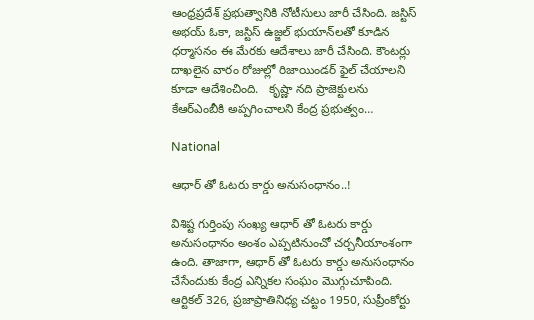ఆంధ్రప్రదేశ్ ప్రభుత్వానికి నోటీసులు జారీ చేసింది. జస్టిస్ అభయ్ ఓకా, జస్టిస్ ఉజ్జల్ భుయాన్‌లతో కూడిన ధర్మాసనం ఈ మేరకు ఆదేశాలు జారీ చేసింది. కౌంటర్లు దాఖలైన వారం రోజుల్లో రిజాయిండర్ ఫైల్ చేయాలని కూడా ఆదేశించింది.   కృష్ణా నది ప్రాజెక్టులను కేఆర్ఎంబీకి అప్పగించాలని కేంద్ర ప్రభుత్వం…

National

ఆధార్ తో ఓటరు కార్డు అనుసంధానం..!

విశిష్ట గుర్తింపు సంఖ్య ఆధార్ తో ఓటరు కార్డు అనుసంధానం అంశం ఎప్పటినుంచో చర్చనీయాంశంగా ఉంది. తాజాగా, ఆధార్ తో ఓటరు కార్డు అనుసంధానం చేసేందుకు కేంద్ర ఎన్నికల సంఘం మొగ్గుచూపింది. ఆర్టికల్ 326, ప్రజాప్రాతినిధ్య చట్టం 1950, సుప్రీంకోర్టు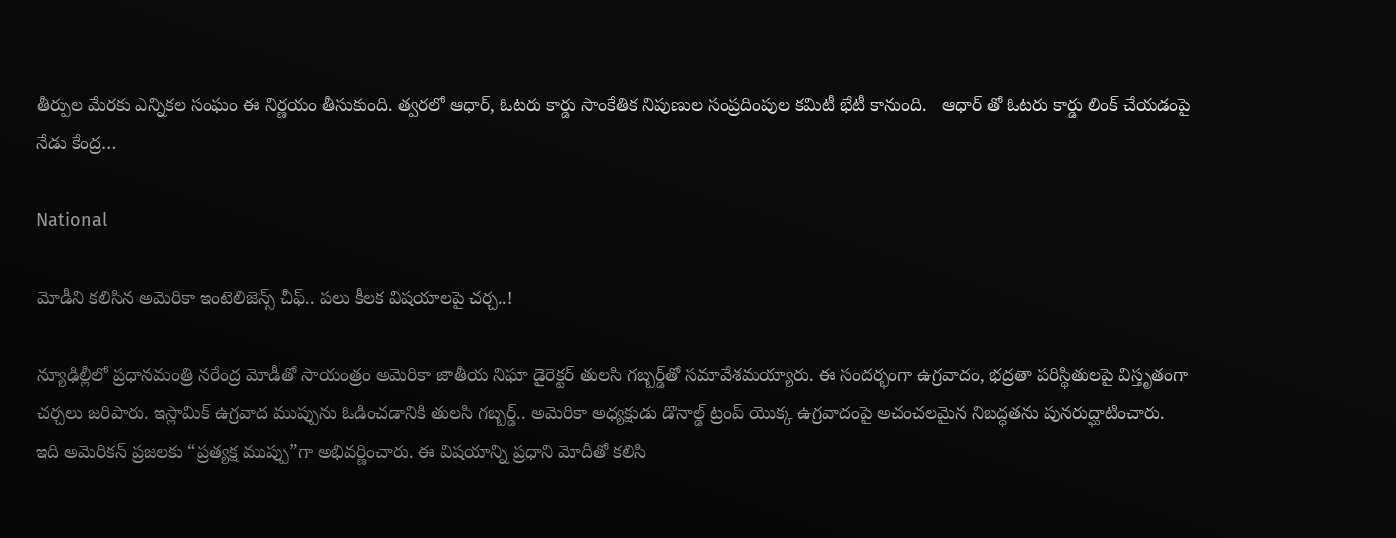తీర్పుల మేరకు ఎన్నికల సంఘం ఈ నిర్ణయం తీసుకుంది. త్వరలో ఆధార్, ఓటరు కార్డు సాంకేతిక నిపుణుల సంప్రదింపుల కమిటీ భేటీ కానుంది.   ఆధార్ తో ఓటరు కార్డు లింక్ చేయడంపై నేడు కేంద్ర…

National

మోడీని కలిసిన అమెరికా ఇంటెలిజెన్స్ చీఫ్.. పలు కీలక విషయాలపై చర్చ..!

న్యూఢిల్లీలో ప్రధానమంత్రి నరేంద్ర మోడీతో సాయంత్రం అమెరికా జాతీయ నిఘా డైరెక్టర్ తులసి గబ్బర్డ్‌తో సమావేశమయ్యారు. ఈ సందర్భంగా ఉగ్రవాదం, భద్రతా పరిస్థితులపై విస్తృతంగా చర్చలు జరిపారు. ఇస్లామిక్ ఉగ్రవాద ముప్పును ఓడించడానికి తులసి గబ్బర్డ్.. అమెరికా అధ్యక్షుడు డొనాల్డ్ ట్రంప్ యొక్క ఉగ్రవాదంపై అచంచలమైన నిబద్ధతను పునరుద్ఘాటించారు. ఇది అమెరికన్ ప్రజలకు “ప్రత్యక్ష ముప్పు”గా అభివర్ణించారు. ఈ విషయాన్ని ప్రధాని మోదీతో కలిసి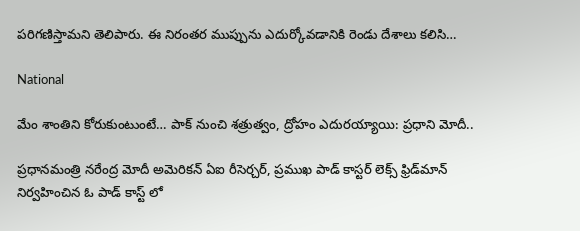పరిగణిస్తామని తెలిపారు. ఈ నిరంతర ముప్పును ఎదుర్కోవడానికి రెండు దేశాలు కలిసి…

National

మేం శాంతిని కోరుకుంటుంటే… పాక్ నుంచి శత్రుత్వం, ద్రోహం ఎదురయ్యాయి: ప్రధాని మోదీ..

ప్రధానమంత్రి నరేంద్ర మోదీ అమెరికన్ ఏఐ రీసెర్చర్, ప్రముఖ పాడ్ కాస్టర్ లెక్స్ ఫ్రిడ్‌మాన్‌ నిర్వహించిన ఓ పాడ్ కాస్ట్ లో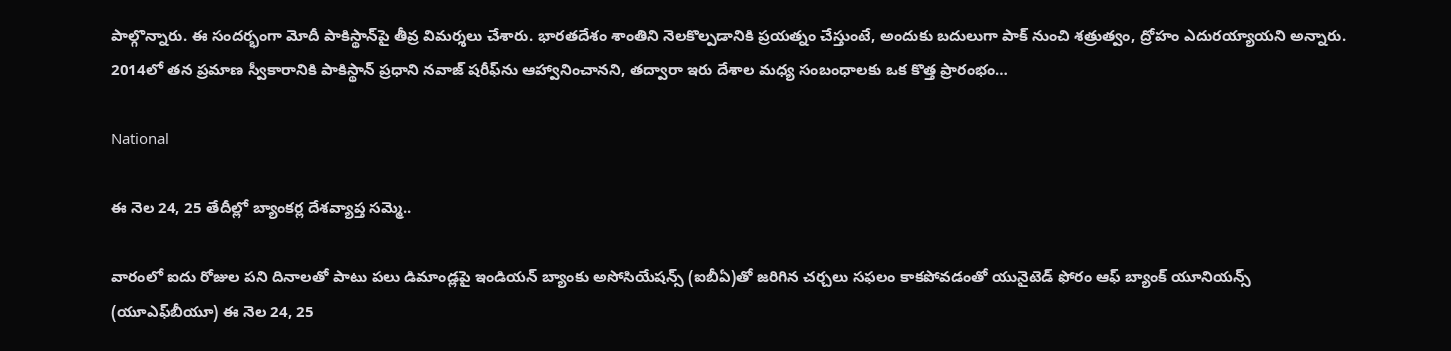పాల్గొన్నారు. ఈ సందర్భంగా మోదీ పాకిస్థాన్‌పై తీవ్ర విమర్శలు చేశారు. భారతదేశం శాంతిని నెలకొల్పడానికి ప్రయత్నం చేస్తుంటే, అందుకు బదులుగా పాక్ నుంచి శత్రుత్వం, ద్రోహం ఎదురయ్యాయని అన్నారు.   2014లో తన ప్రమాణ స్వీకారానికి పాకిస్థాన్ ప్రధాని నవాజ్ షరీఫ్‌ను ఆహ్వానించానని, తద్వారా ఇరు దేశాల మధ్య సంబంధాలకు ఒక కొత్త ప్రారంభం…

National

ఈ నెల 24, 25 తేదీల్లో బ్యాంకర్ల దేశవ్యాప్త సమ్మె..

వారంలో ఐదు రోజుల పని దినాలతో పాటు పలు డిమాండ్లపై ఇండియన్ బ్యాంకు అసోసియేషన్స్ (ఐబీఏ)తో జరిగిన చర్చలు సఫలం కాకపోవడంతో యునైటెడ్ ఫోరం ఆఫ్ బ్యాంక్ యూనియన్స్ (యూఎఫ్‌బీయూ) ఈ నెల 24, 25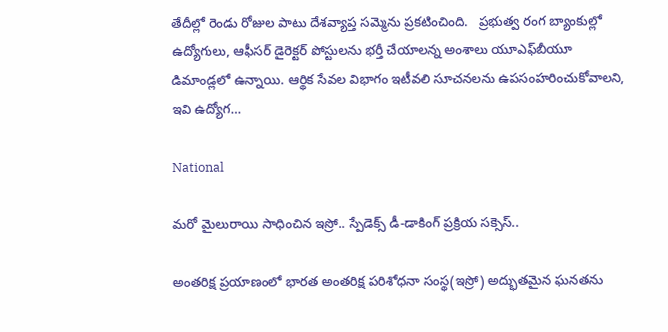తేదీల్లో రెండు రోజుల పాటు దేశవ్యాప్త సమ్మెను ప్రకటించింది.   ప్రభుత్వ రంగ బ్యాంకుల్లో ఉద్యోగులు, ఆఫీసర్ డైరెక్టర్ పోస్టులను భర్తీ చేయాలన్న అంశాలు యూఎఫ్‌బీయూ డిమాండ్లలో ఉన్నాయి. ఆర్థిక సేవల విభాగం ఇటీవలి సూచనలను ఉపసంహరించుకోవాలని, ఇవి ఉద్యోగ…

National

మరో మైలురాయి సాధించిన ఇస్రో.. స్పేడెక్స్ డీ-డాకింగ్ ప్రక్రియ సక్సెస్..

అంతరిక్ష ప్రయాణంలో భారత అంతరిక్ష పరిశోధనా సంస్థ(ఇస్రో) అద్భుతమైన ఘనతను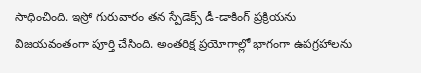సాధించింది. ఇస్రో గురువారం తన స్పేడెక్స్ డీ-డాకింగ్ ప్రక్రియను విజయవంతంగా పూర్తి చేసింది. అంతరిక్ష ప్రయోగాల్లో భాగంగా ఉపగ్రహాలను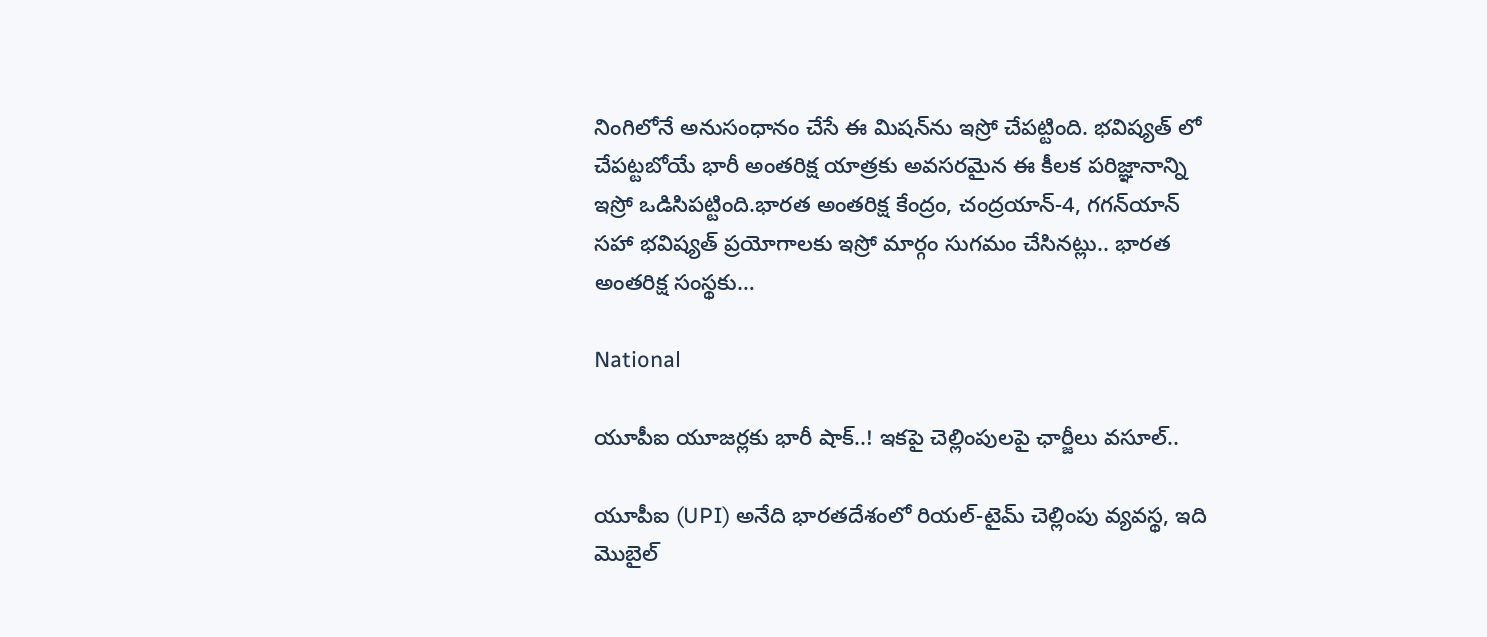నింగిలోనే అనుసంధానం చేసే ఈ మిషన్‌ను ఇస్రో చేపట్టింది. భవిష్యత్ లో చేపట్టబోయే భారీ అంతరిక్ష యాత్రకు అవసరమైన ఈ కీలక పరిజ్ఞానాన్ని ఇస్రో ఒడిసిపట్టింది.భారత అంతరిక్ష కేంద్రం, చంద్రయాన్-4, గగన్‌యాన్ సహా భవిష్యత్ ప్రయోగాలకు ఇస్రో మార్గం సుగమం చేసినట్లు.. భారత అంతరిక్ష సంస్థకు…

National

యూపీఐ యూజర్లకు భారీ షాక్..! ఇకపై చెల్లింపులపై ఛార్జీలు వసూల్..

యూపీఐ (UPI) అనేది భారతదేశంలో రియల్-టైమ్ చెల్లింపు వ్యవస్థ, ఇది మొబైల్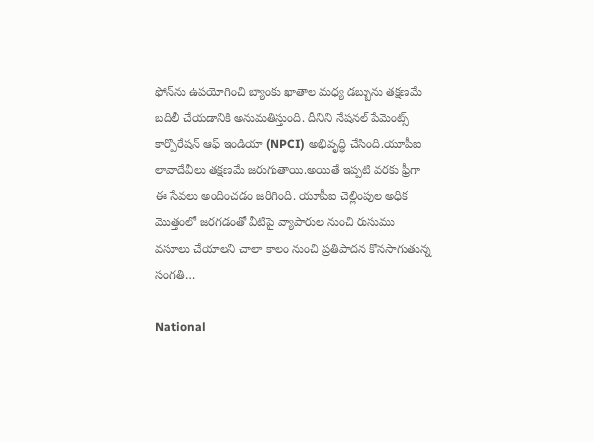ఫోన్‌ను ఉపయోగించి బ్యాంకు ఖాతాల మధ్య డబ్బును తక్షణమే బదిలీ చేయడానికి అనుమతిస్తుంది. దీనిని నేషనల్ పేమెంట్స్ కార్పొరేషన్ ఆఫ్ ఇండియా (NPCI) అభివృద్ధి చేసింది.యూపీఐ లావాదేవీలు తక్షణమే జరుగుతాయి.అయితే ఇప్పటి వరకు ఫ్రీగా ఈ సేవలు అందించడం జరిగింది. యూపీఐ చెల్లింపుల అధిక మొత్తంలో జరగడంతో వీటిపై వ్యాపారుల నుంచి రుసుము వసూలు చేయాలని చాలా కాలం నుంచి ప్రతిపాదన కొనసాగుతున్న సంగతి…

National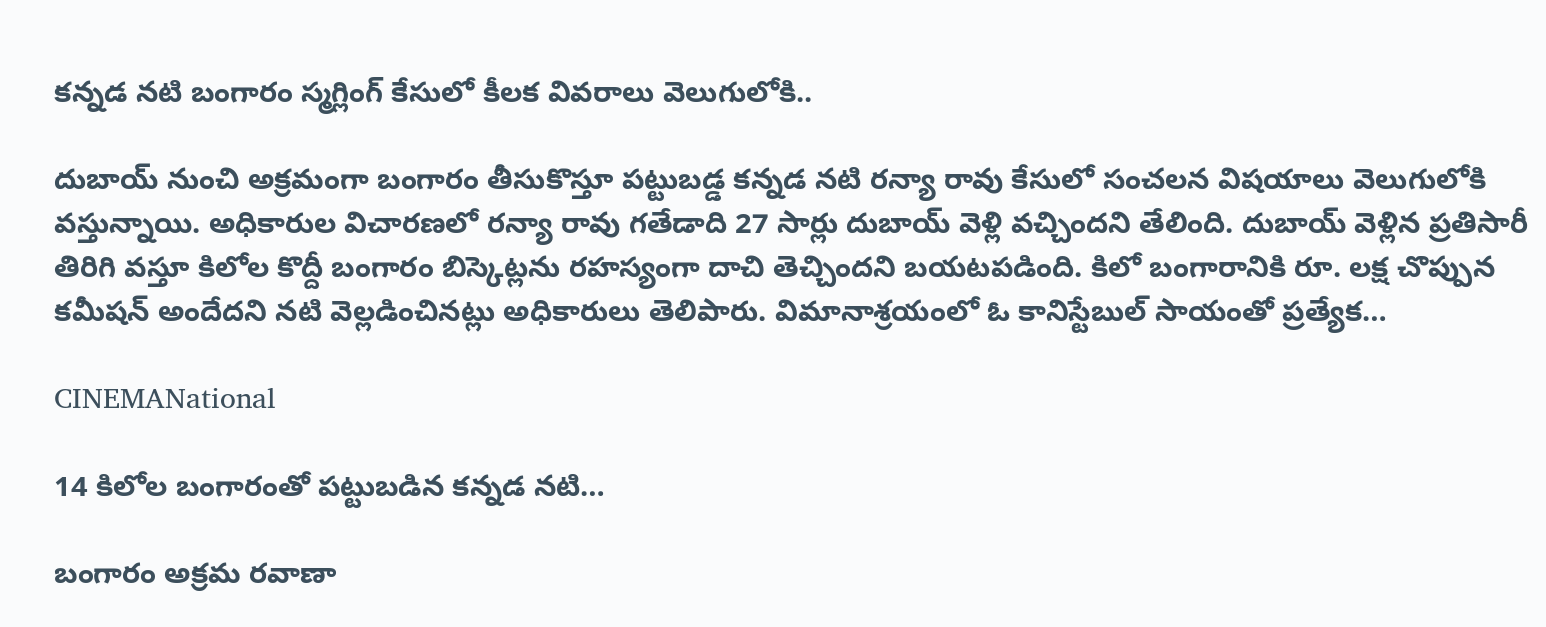కన్నడ నటి బంగారం స్మగ్లింగ్ కేసులో కీలక వివరాలు వెలుగులోకి..

దుబాయ్ నుంచి అక్రమంగా బంగారం తీసుకొస్తూ పట్టుబడ్డ కన్నడ నటి రన్యా రావు కేసులో సంచలన విషయాలు వెలుగులోకి వస్తున్నాయి. అధికారుల విచారణలో రన్యా రావు గతేడాది 27 సార్లు దుబాయ్ వెళ్లి వచ్చిందని తేలింది. దుబాయ్ వెళ్లిన ప్రతిసారీ తిరిగి వస్తూ కిలోల కొద్దీ బంగారం బిస్కెట్లను రహస్యంగా దాచి తెచ్చిందని బయటపడింది. కిలో బంగారానికి రూ. లక్ష చొప్పున కమీషన్ అందేదని నటి వెల్లడించినట్లు అధికారులు తెలిపారు. విమానాశ్రయంలో ఓ కానిస్టేబుల్ సాయంతో ప్రత్యేక…

CINEMANational

14 కిలోల బంగారంతో పట్టుబడిన కన్నడ నటి…

బంగారం అక్రమ రవాణా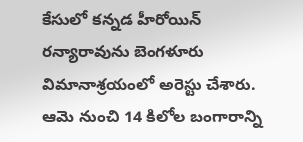కేసులో కన్నడ హీరోయిన్ రన్యారావును బెంగళూరు విమానాశ్రయంలో అరెస్టు చేశారు. ఆమె నుంచి 14 కిలోల బంగారాన్ని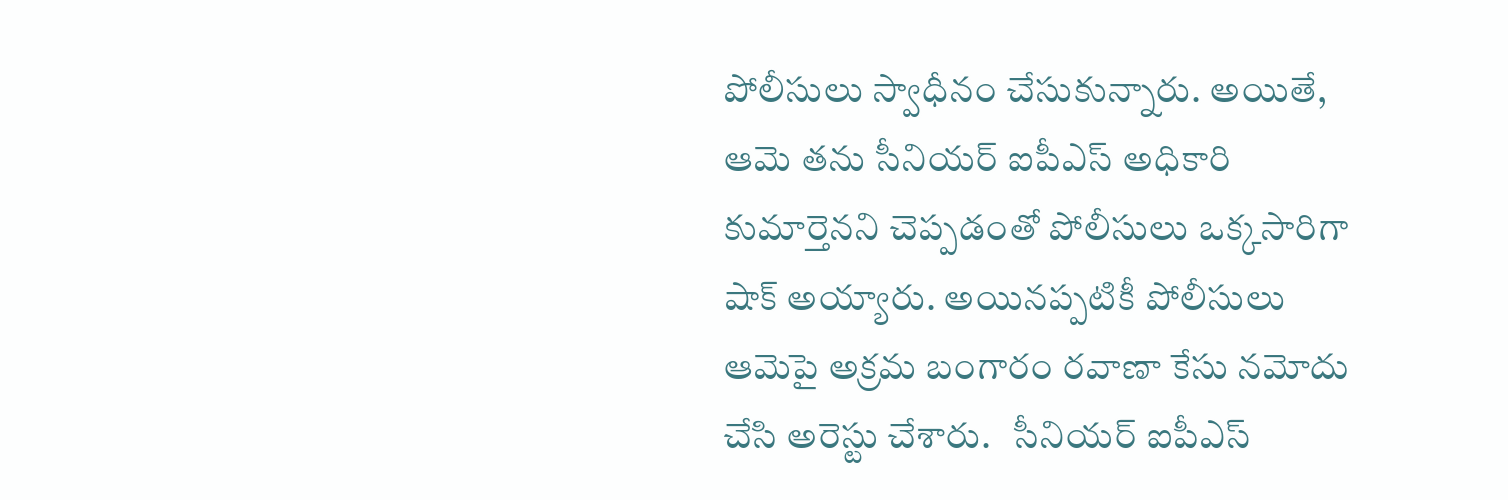పోలీసులు స్వాధీనం చేసుకున్నారు. అయితే, ఆమె తను సీనియర్ ఐపీఎస్ అధికారి కుమార్తెనని చెప్పడంతో పోలీసులు ఒక్కసారిగా షాక్ అయ్యారు. అయినప్పటికీ పోలీసులు ఆమెపై అక్రమ బంగారం రవాణా కేసు నమోదు చేసి అరెస్టు చేశారు.   సీనియర్ ఐపీఎస్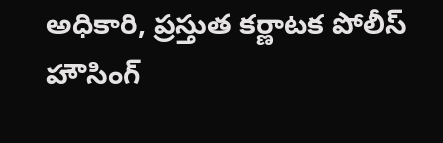అధికారి, ప్రస్తుత కర్ణాటక పోలీస్ హౌసింగ్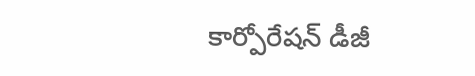కార్పోరేషన్ డీజీ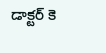డాక్టర్ కె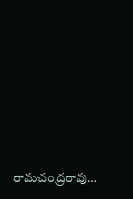రామచంద్రరావు…